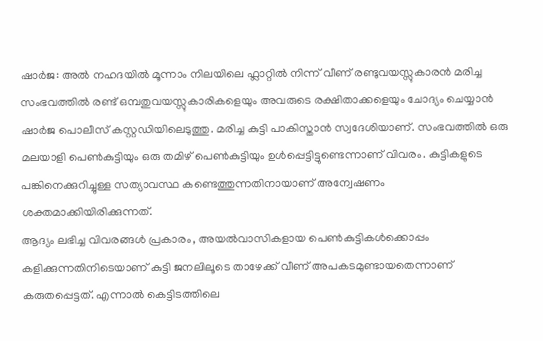ഷാർജ: അൽ നഹദയിൽ മൂന്നാം നിലയിലെ ഫ്ലാറ്റിൽ നിന്ന് വീണ് രണ്ടുവയസ്സുകാരൻ മരിച്ച സംഭവത്തിൽ രണ്ട് ഒമ്പതുവയസ്സുകാരികളെയും അവരുടെ രക്ഷിതാക്കളെയും ചോദ്യം ചെയ്യാൻ ഷാർജ പൊലീസ് കസ്റ്റഡിയിലെടുത്തു. മരിച്ച കുട്ടി പാകിസ്താൻ സ്വദേശിയാണ്. സംഭവത്തിൽ ഒരു മലയാളി പെൺകുട്ടിയും ഒരു തമിഴ് പെൺകുട്ടിയും ഉൾപ്പെട്ടിട്ടുണ്ടെന്നാണ് വിവരം. കുട്ടികളുടെ പങ്കിനെക്കുറിച്ചുള്ള സത്യാവസ്ഥ കണ്ടെത്തുന്നതിനായാണ് അന്വേഷണം ശക്തമാക്കിയിരിക്കുന്നത്.
ആദ്യം ലഭിച്ച വിവരങ്ങൾ പ്രകാരം, അയൽവാസികളായ പെൺകുട്ടികൾക്കൊപ്പം കളിക്കുന്നതിനിടെയാണ് കുട്ടി ജനലിലൂടെ താഴേക്ക് വീണ് അപകടമുണ്ടായതെന്നാണ് കരുതപ്പെട്ടത്. എന്നാൽ കെട്ടിടത്തിലെ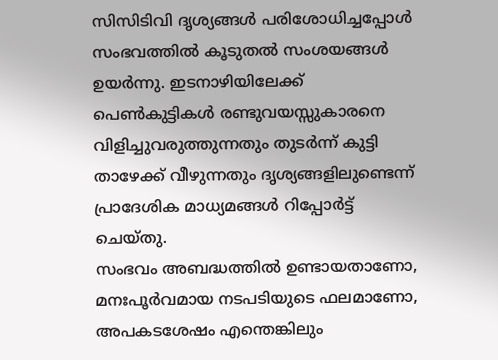സിസിടിവി ദൃശ്യങ്ങൾ പരിശോധിച്ചപ്പോൾ സംഭവത്തിൽ കൂടുതൽ സംശയങ്ങൾ ഉയർന്നു. ഇടനാഴിയിലേക്ക് പെൺകുട്ടികൾ രണ്ടുവയസ്സുകാരനെ വിളിച്ചുവരുത്തുന്നതും തുടർന്ന് കുട്ടി താഴേക്ക് വീഴുന്നതും ദൃശ്യങ്ങളിലുണ്ടെന്ന് പ്രാദേശിക മാധ്യമങ്ങൾ റിപ്പോർട്ട് ചെയ്തു.
സംഭവം അബദ്ധത്തിൽ ഉണ്ടായതാണോ, മനഃപൂർവമായ നടപടിയുടെ ഫലമാണോ, അപകടശേഷം എന്തെങ്കിലും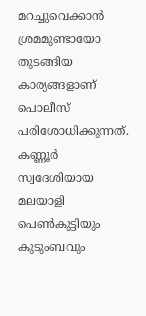മറച്ചുവെക്കാൻ ശ്രമമുണ്ടായോ തുടങ്ങിയ കാര്യങ്ങളാണ് പൊലീസ് പരിശോധിക്കുന്നത്. കണ്ണൂർ സ്വദേശിയായ മലയാളി പെൺകുട്ടിയും കുടുംബവും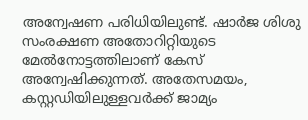അന്വേഷണ പരിധിയിലുണ്ട്. ഷാർജ ശിശു സംരക്ഷണ അതോറിറ്റിയുടെ മേൽനോട്ടത്തിലാണ് കേസ് അന്വേഷിക്കുന്നത്. അതേസമയം, കസ്റ്റഡിയിലുള്ളവർക്ക് ജാമ്യം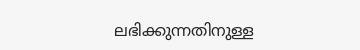ലഭിക്കുന്നതിനുള്ള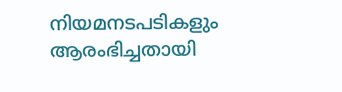നിയമനടപടികളും ആരംഭിച്ചതായി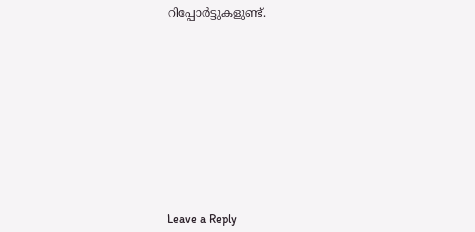റിപ്പോർട്ടുകളുണ്ട്.











Leave a Reply